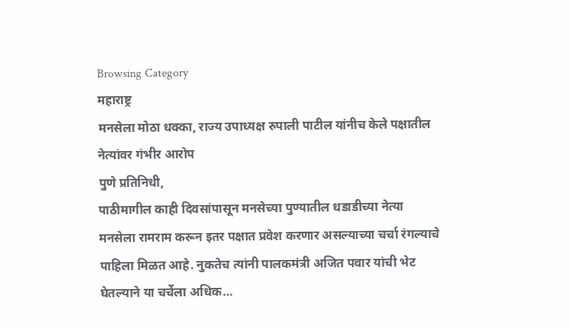Browsing Category
महाराष्ट्र
मनसेला मोठा धक्का, राज्य उपाध्यक्ष रुपाली पाटील यांनीच केले पक्षातील नेत्यांवर गंभीर आरोप
पुणे प्रतिनिधी,
पाठीमागील काही दिवसांपासून मनसेच्या पुण्यातील धडाडीच्या नेत्या मनसेला रामराम करून इतर पक्षात प्रवेश करणार असल्याच्या चर्चा रंगल्याचे पाहिला मिळत आहे. नुकतेच त्यांनी पालकमंत्री अजित पवार यांची भेट घेतल्याने या चर्चेला अधिक…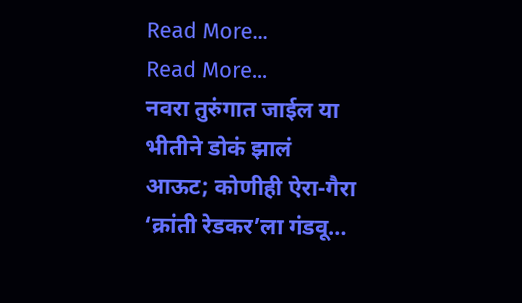Read More...
Read More...
नवरा तुरुंगात जाईल या भीतीने डोकं झालं आऊट; कोणीही ऐरा-गैरा ‘क्रांती रेडकर’ला गंडवू…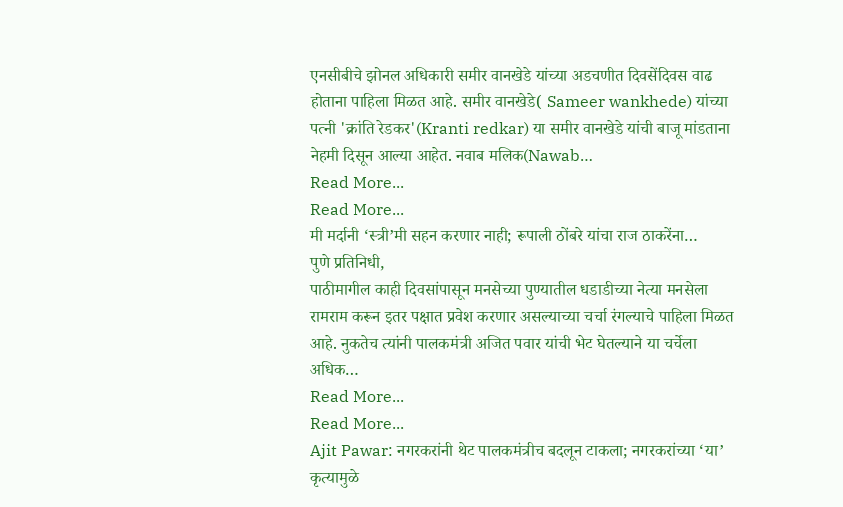एनसीबीचे झोनल अधिकारी समीर वानखेडे यांच्या अडचणीत दिवसेंदिवस वाढ होताना पाहिला मिळत आहे. समीर वानखेडे( Sameer wankhede) यांच्या पत्नी 'क्रांति रेडकर'(Kranti redkar) या समीर वानखेडे यांची बाजू मांडताना नेहमी दिसून आल्या आहेत. नवाब मलिक(Nawab…
Read More...
Read More...
मी मर्दानी ‘स्त्री’मी सहन करणार नाही; रूपाली ठोंबरे यांचा राज ठाकरेंना…
पुणे प्रतिनिधी,
पाठीमागील काही दिवसांपासून मनसेच्या पुण्यातील धडाडीच्या नेत्या मनसेला रामराम करून इतर पक्षात प्रवेश करणार असल्याच्या चर्चा रंगल्याचे पाहिला मिळत आहे. नुकतेच त्यांनी पालकमंत्री अजित पवार यांची भेट घेतल्याने या चर्चेला अधिक…
Read More...
Read More...
Ajit Pawar: नगरकरांनी थेट पालकमंत्रीच बदलून टाकला; नगरकरांच्या ‘या’ कृत्यामुळे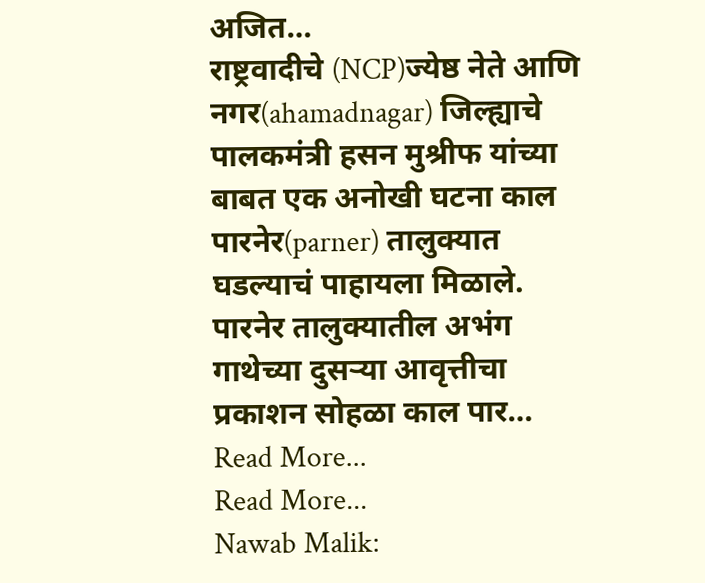अजित…
राष्ट्रवादीचे (NCP)ज्येष्ठ नेते आणि नगर(ahamadnagar) जिल्ह्याचे पालकमंत्री हसन मुश्रीफ यांच्या बाबत एक अनोखी घटना काल पारनेर(parner) तालुक्यात घडल्याचं पाहायला मिळाले. पारनेर तालुक्यातील अभंग गाथेच्या दुसऱ्या आवृत्तीचा प्रकाशन सोहळा काल पार…
Read More...
Read More...
Nawab Malik: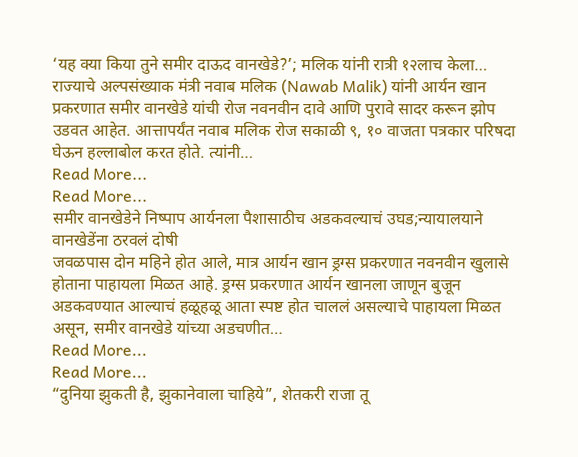‘यह क्या किया तुने समीर दाऊद वानखेडे?’; मलिक यांनी रात्री १२लाच केला…
राज्याचे अल्पसंख्याक मंत्री नवाब मलिक (Nawab Malik) यांनी आर्यन खान प्रकरणात समीर वानखेडे यांची रोज नवनवीन दावे आणि पुरावे सादर करून झोप उडवत आहेत. आत्तापर्यंत नवाब मलिक रोज सकाळी ९, १० वाजता पत्रकार परिषदा घेऊन हल्लाबोल करत होते. त्यांनी…
Read More...
Read More...
समीर वानखेडेने निष्पाप आर्यनला पैशासाठीच अडकवल्याचं उघड;न्यायालयाने वानखेडेंना ठरवलं दोषी
जवळपास दोन महिने होत आले, मात्र आर्यन खान ड्रग्स प्रकरणात नवनवीन खुलासे होताना पाहायला मिळत आहे. ड्रग्स प्रकरणात आर्यन खानला जाणून बुजून अडकवण्यात आल्याचं हळूहळू आता स्पष्ट होत चाललं असल्याचे पाहायला मिळत असून, समीर वानखेडे यांच्या अडचणीत…
Read More...
Read More...
“दुनिया झुकती है, झुकानेवाला चाहिये”, शेतकरी राजा तू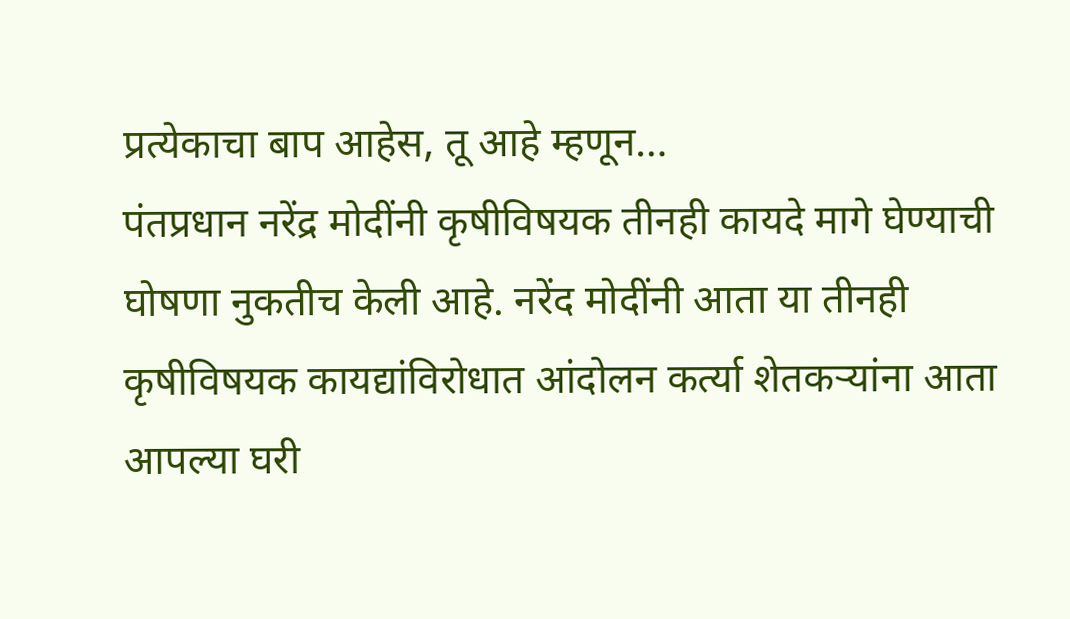प्रत्येकाचा बाप आहेस, तू आहे म्हणून…
पंतप्रधान नरेंद्र मोदींनी कृषीविषयक तीनही कायदे मागे घेण्याची घोषणा नुकतीच केली आहे. नरेंद मोदींनी आता या तीनही कृषीविषयक कायद्यांविरोधात आंदोलन कर्त्या शेतकऱ्यांना आता आपल्या घरी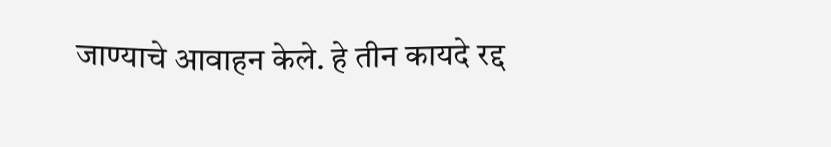जाण्याचे आवाहन केले. हे तीन कायदे रद्द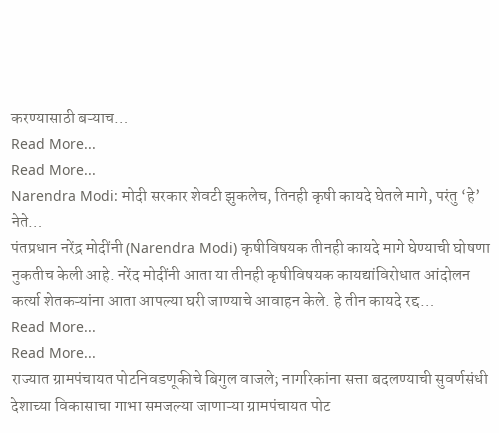करण्यासाठी बऱ्याच…
Read More...
Read More...
Narendra Modi: मोदी सरकार शेवटी झुकलेच, तिनही कृषी कायदे घेतले मागे, परंतु ‘हे’ नेते…
पंतप्रधान नरेंद्र मोदींनी (Narendra Modi) कृषीविषयक तीनही कायदे मागे घेण्याची घोषणा नुकतीच केली आहे. नरेंद मोदींनी आता या तीनही कृषीविषयक कायद्यांविरोधात आंदोलन कर्त्या शेतकऱ्यांना आता आपल्या घरी जाण्याचे आवाहन केले. हे तीन कायदे रद्द…
Read More...
Read More...
राज्यात ग्रामपंचायत पोटनिवडणूकीचे बिगुल वाजले; नागरिकांना सत्ता बदलण्याची सुवर्णसंधी
देशाच्या विकासाचा गाभा समजल्या जाणाऱ्या ग्रामपंचायत पोट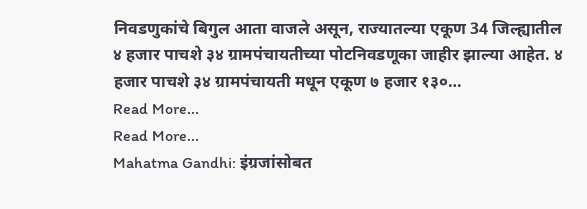निवडणुकांचे बिगुल आता वाजले असून, राज्यातल्या एकूण 34 जिल्ह्यातील ४ हजार पाचशे ३४ ग्रामपंचायतीच्या पोटनिवडणूका जाहीर झाल्या आहेत. ४ हजार पाचशे ३४ ग्रामपंचायती मधून एकूण ७ हजार १३०…
Read More...
Read More...
Mahatma Gandhi: इंग्रजांसोबत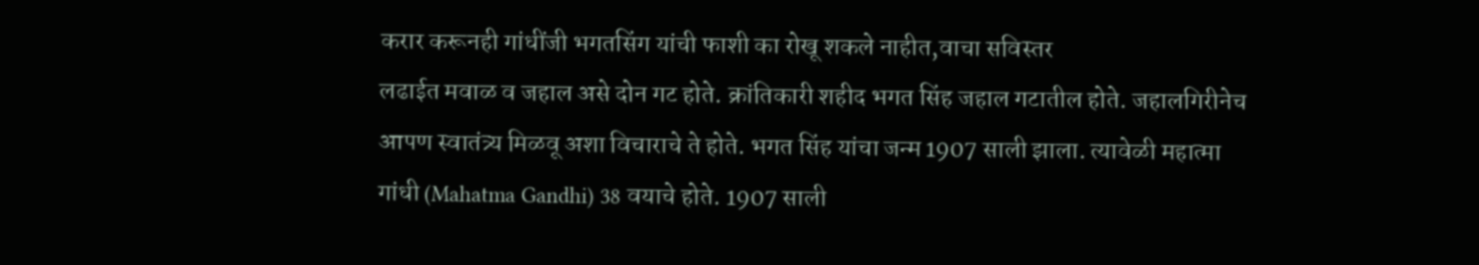करार करूनही गांधींजी भगतसिंग यांची फाशी का रोखू शकले नाहीत,वाचा सविस्तर
लढाईत मवाळ व जहाल असे दोन गट होते. क्रांतिकारी शहीद भगत सिंह जहाल गटातील होते. जहालगिरीनेच आपण स्वातंत्र्य मिळवू अशा विचाराचे ते होते. भगत सिंह यांचा जन्म 1907 साली झाला. त्यावेळी महात्मा गांधी (Mahatma Gandhi) 38 वयाचे होते. 1907 साली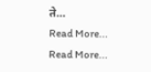ते…
Read More...
Read More...